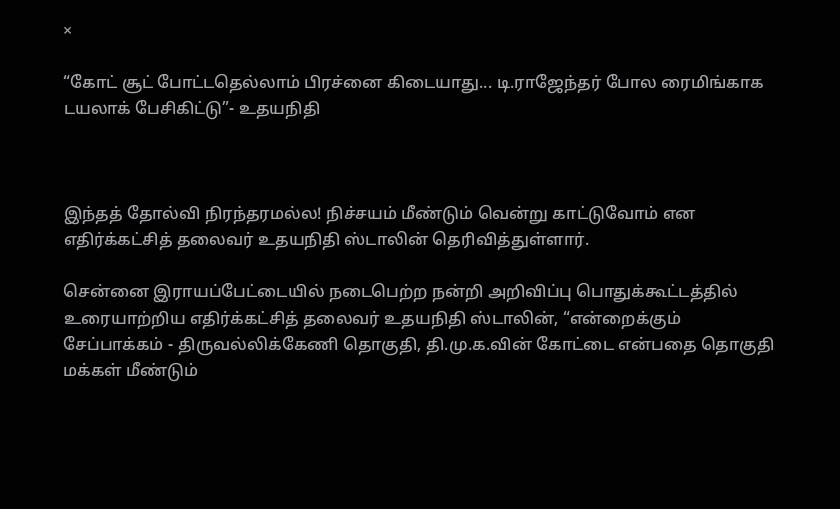×

“கோட் சூட் போட்டதெல்லாம் பிரச்னை கிடையாது... டி.ராஜேந்தர் போல ரைமிங்காக டயலாக் பேசிகிட்டு”- உதயநிதி



இந்தத் தோல்வி நிரந்தரமல்ல! நிச்சயம் மீண்டும் வென்று காட்டுவோம் என எதிர்க்கட்சித் தலைவர் உதயநிதி ஸ்டாலின் தெரிவித்துள்ளார்.

சென்னை இராயப்பேட்டையில் நடைபெற்ற நன்றி அறிவிப்பு பொதுக்கூட்டத்தில் உரையாற்றிய எதிர்க்கட்சித் தலைவர் உதயநிதி ஸ்டாலின், “என்றைக்கும் சேப்பாக்கம் - திருவல்லிக்கேணி தொகுதி, தி.மு.க.வின் கோட்டை என்பதை தொகுதி மக்கள் மீண்டும்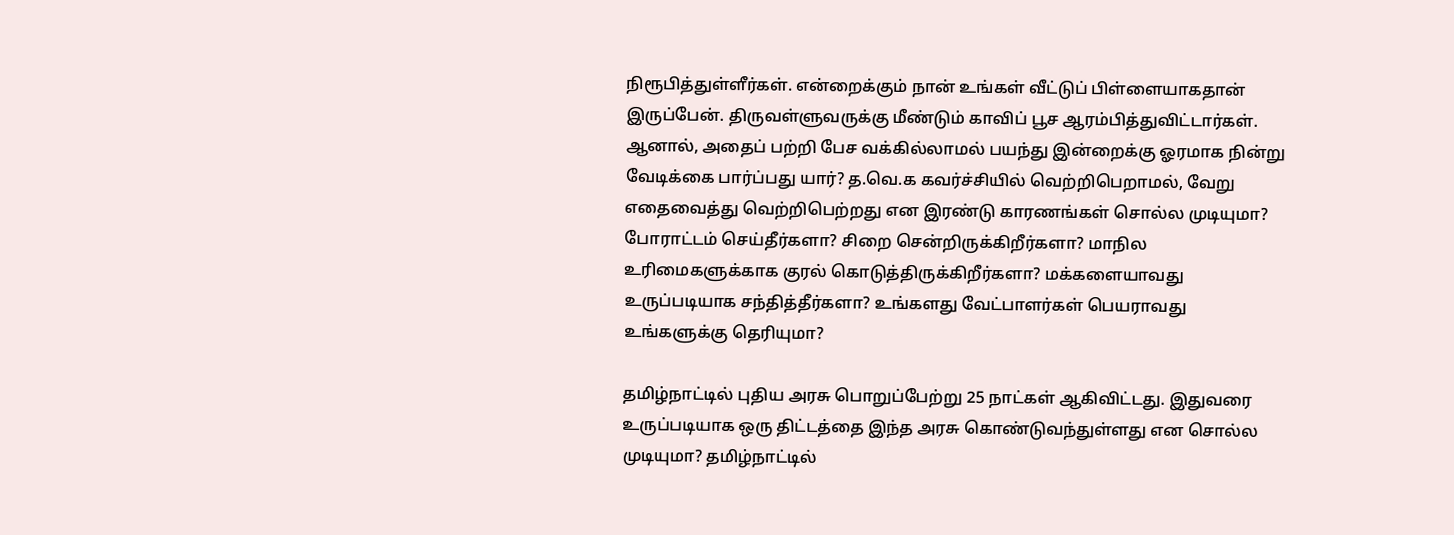நிரூபித்துள்ளீர்கள். என்றைக்கும் நான் உங்கள் வீட்டுப் பிள்ளையாகதான் இருப்பேன். திருவள்ளுவருக்கு மீண்டும் காவிப் பூச ஆரம்பித்துவிட்டார்கள். ஆனால், அதைப் பற்றி பேச வக்கில்லாமல் பயந்து இன்றைக்கு ஓரமாக நின்று வேடிக்கை பார்ப்பது யார்? த.வெ.க கவர்ச்சியில் வெற்றிபெறாமல், வேறு எதைவைத்து வெற்றிபெற்றது என இரண்டு காரணங்கள் சொல்ல முடியுமா? போராட்டம் செய்தீர்களா? சிறை சென்றிருக்கிறீர்களா? மாநில உரிமைகளுக்காக குரல் கொடுத்திருக்கிறீர்களா? மக்களையாவது உருப்படியாக சந்தித்தீர்களா? உங்களது வேட்பாளர்கள் பெயராவது உங்களுக்கு தெரியுமா?

தமிழ்நாட்டில் புதிய அரசு பொறுப்பேற்று 25 நாட்கள் ஆகிவிட்டது. இதுவரை உருப்படியாக ஒரு திட்டத்தை இந்த அரசு கொண்டுவந்துள்ளது என சொல்ல முடியுமா? தமிழ்நாட்டில்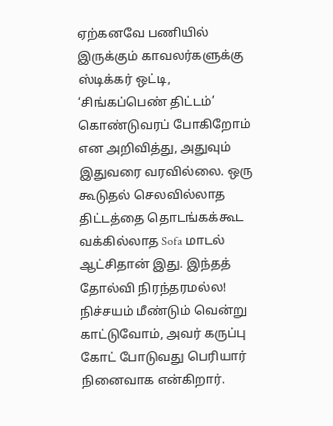ஏற்கனவே பணியில் இருக்கும் காவலர்களுக்கு ஸ்டிக்கர் ஒட்டி, ‘சிங்கப்பெண் திட்டம்’ கொண்டுவரப் போகிறோம் என அறிவித்து, அதுவும் இதுவரை வரவில்லை. ஒரு கூடுதல் செலவில்லாத திட்டத்தை தொடங்கக்கூட வக்கில்லாத Sofa மாடல் ஆட்சிதான் இது. இந்தத் தோல்வி நிரந்தரமல்ல! நிச்சயம் மீண்டும் வென்று காட்டுவோம், அவர் கருப்பு கோட் போடுவது பெரியார் நினைவாக என்கிறார்.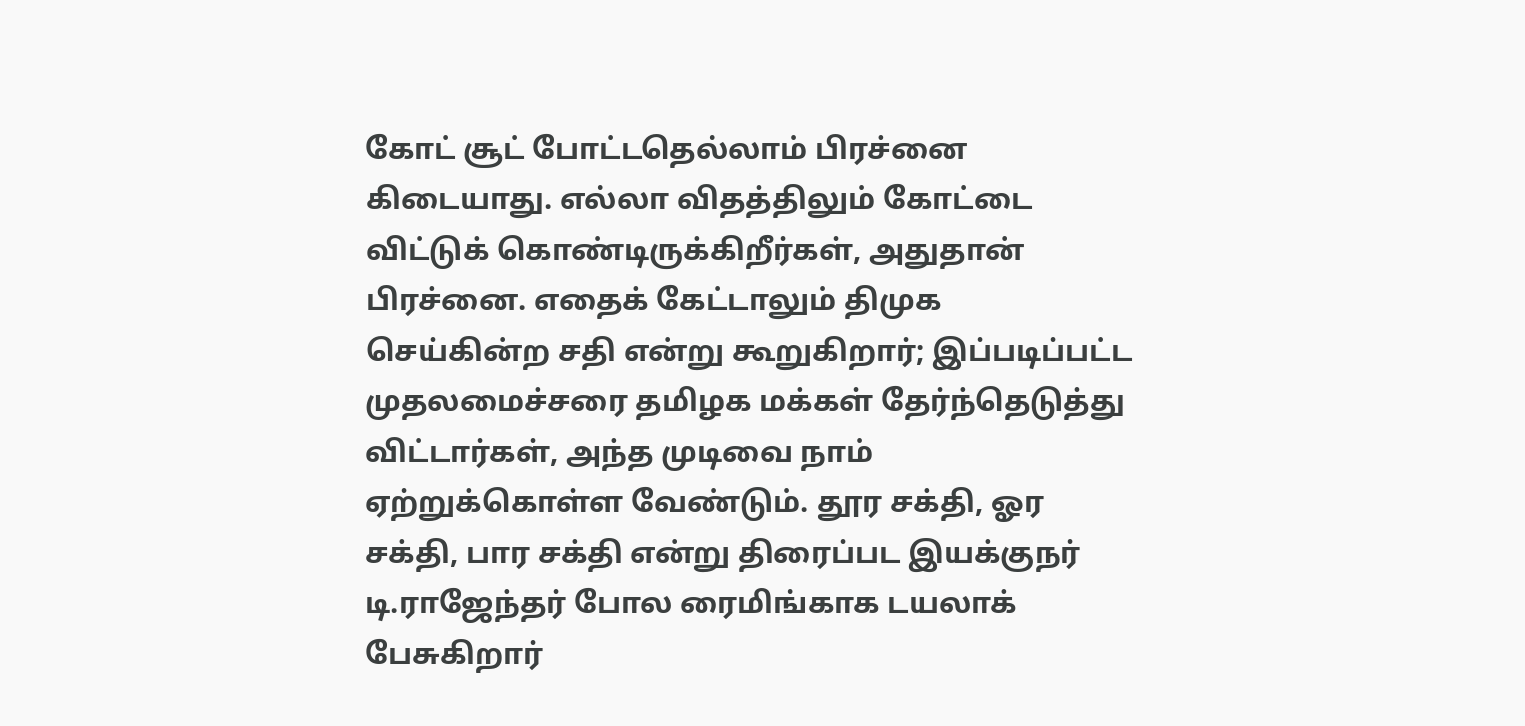கோட் சூட் போட்டதெல்லாம் பிரச்னை கிடையாது. எல்லா விதத்திலும் கோட்டை விட்டுக் கொண்டிருக்கிறீர்கள், அதுதான் பிரச்னை. எதைக் கேட்டாலும் திமுக செய்கின்ற சதி என்று கூறுகிறார்; இப்படிப்பட்ட முதலமைச்சரை தமிழக மக்கள் தேர்ந்தெடுத்து விட்டார்கள், அந்த முடிவை நாம் ஏற்றுக்கொள்ள வேண்டும். தூர சக்தி, ஓர சக்தி, பார சக்தி என்று திரைப்பட இயக்குநர் டி.ராஜேந்தர் போல ரைமிங்காக டயலாக் பேசுகிறார்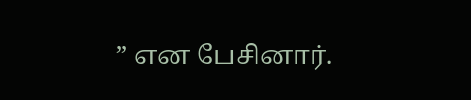” என பேசினார்.